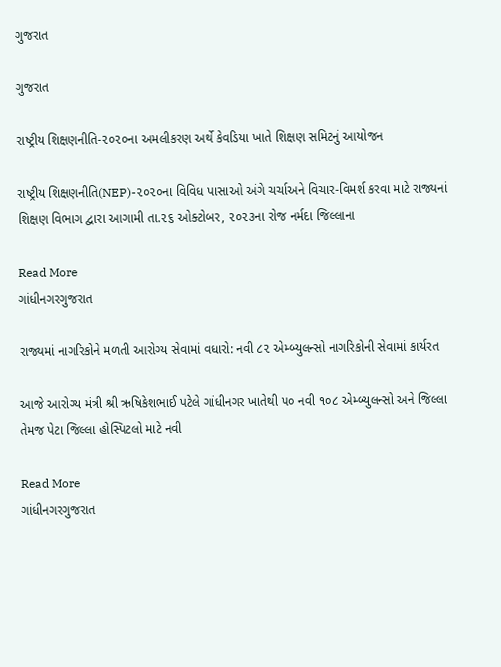ગુજરાત

ગુજરાત

રાષ્ટ્રીય શિક્ષણનીતિ-૨૦૨૦ના અમલીકરણ અર્થે કેવડિયા ખાતે શિક્ષણ સમિટનું આયોજન

રાષ્ટ્રીય શિક્ષણનીતિ(NEP)-૨૦૨૦ના વિવિધ પાસાઓ અંગે ચર્ચાઅને વિચાર-વિમર્શ કરવા માટે રાજ્યનાં શિક્ષણ વિભાગ દ્વારા આગામી તા.૨૬ ઓક્ટોબર, ૨૦૨૩ના રોજ નર્મદા જિલ્લાના

Read More
ગાંધીનગરગુજરાત

રાજ્યમાં નાગરિકોને મળતી આરોગ્ય સેવામાં વધારો: નવી ૮૨ એમ્બ્યુલન્સો નાગરિકોની સેવામાં કાર્યરત

આજે આરોગ્ય મંત્રી શ્રી ઋષિકેશભાઈ પટેલે ગાંધીનગર ખાતેથી ૫૦ નવી ૧૦૮ એમ્બ્યુલન્સો અને જિલ્લા તેમજ પેટા જિલ્લા હોસ્પિટલો માટે નવી

Read More
ગાંધીનગરગુજરાત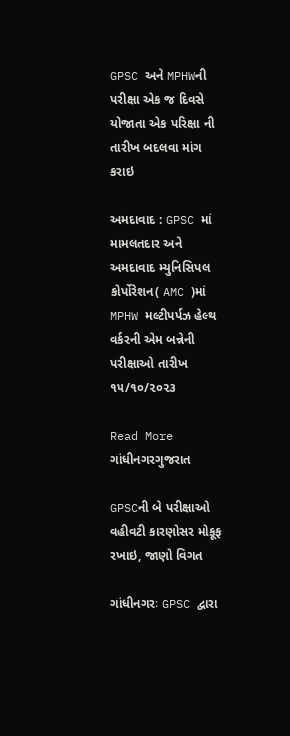GPSC અને MPHWની પરીક્ષા એક જ દિવસે યોજાતા એક પરિક્ષા ની તારીખ બદલવા માંગ કરાઇ

અમદાવાદ : GPSC માં મામલતદાર અને અમદાવાદ મ્યુનિસિપલ કોર્પોરેશન( AMC )માં MPHW મલ્ટીપર્પઝ હેલ્થ વર્કરની એમ બન્નેની પરીક્ષાઓ તારીખ ૧૫/૧૦/૨૦૨૩

Read More
ગાંધીનગરગુજરાત

GPSCની બે પરીક્ષાઓ વહીવટી કારણોસર મોકૂફ રખાઇ, જાણો વિગત

ગાંધીનગરઃ GPSC દ્વારા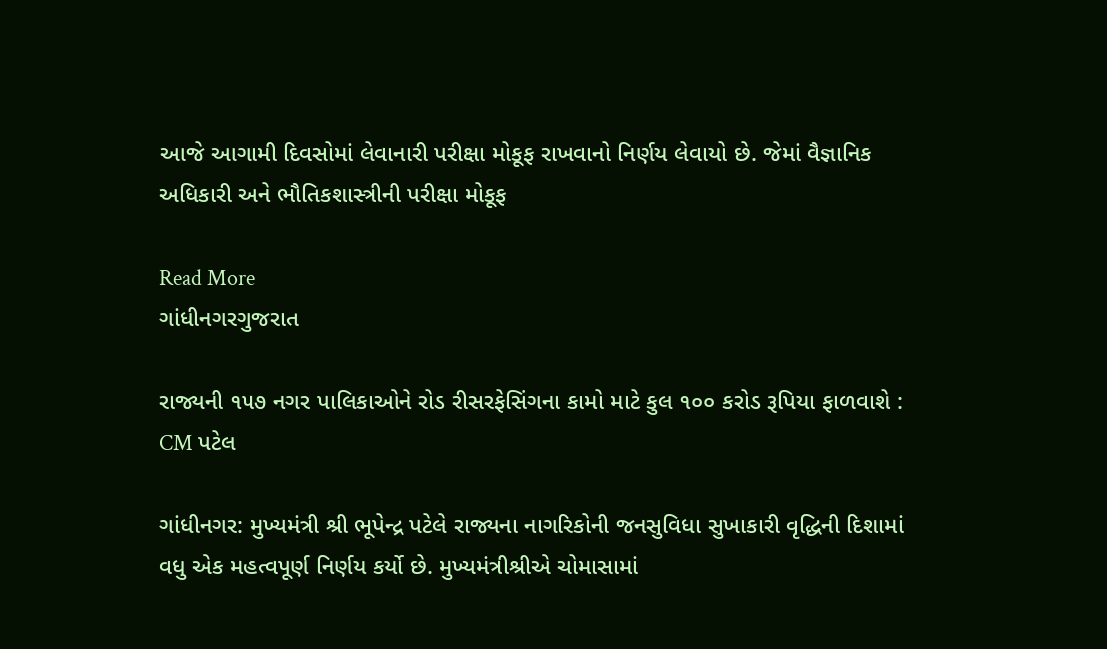આજે આગામી દિવસોમાં લેવાનારી પરીક્ષા મોકૂફ રાખવાનો નિર્ણય લેવાયો છે. જેમાં વૈજ્ઞાનિક અધિકારી અને ભૌતિકશાસ્ત્રીની પરીક્ષા મોકૂફ

Read More
ગાંધીનગરગુજરાત

રાજ્યની ૧૫૭ નગર પાલિકાઓને રોડ રીસરફેસિંગના કામો માટે કુલ ૧૦૦ કરોડ રૂપિયા ફાળવાશે : CM પટેલ

ગાંધીનગર: મુખ્યમંત્રી શ્રી ભૂપેન્દ્ર પટેલે રાજ્યના નાગરિકોની જનસુવિધા સુખાકારી વૃદ્ધિની દિશામાં વધુ એક મહત્વપૂર્ણ નિર્ણય કર્યો છે. મુખ્યમંત્રીશ્રીએ ચોમાસામાં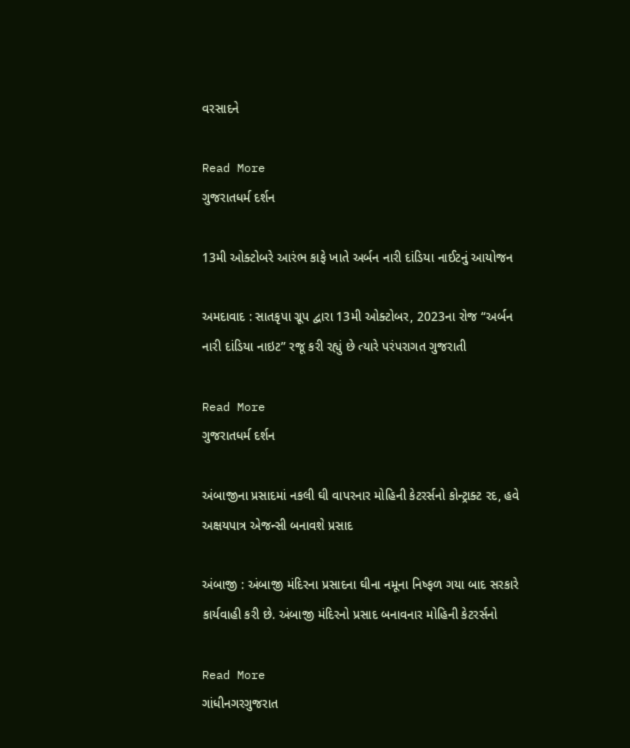વરસાદને

Read More
ગુજરાતધર્મ દર્શન

13મી ઓક્ટોબરે આરંભ કાફે ખાતે અર્બન નારી દાંડિયા નાઈટનું આયોજન

અમદાવાદ : સાતકૃપા ગ્રૂપ દ્વારા 13મી ઓક્ટોબર, 2023ના રોજ “અર્બન નારી દાંડિયા નાઇટ” રજૂ કરી રહ્યું છે ત્યારે પરંપરાગત ગુજરાતી

Read More
ગુજરાતધર્મ દર્શન

અંબાજીના પ્રસાદમાં નકલી ઘી વાપરનાર મોહિની કેટરર્સનો કોન્ટ્રાક્ટ રદ, હવે અક્ષયપાત્ર એજન્સી બનાવશે પ્રસાદ

અંબાજી : અંબાજી મંદિરના પ્રસાદના ઘીના નમૂના નિષ્ફળ ગયા બાદ સરકારે કાર્યવાહી કરી છે. અંબાજી મંદિરનો પ્રસાદ બનાવનાર મોહિની કેટરર્સનો

Read More
ગાંધીનગરગુજરાત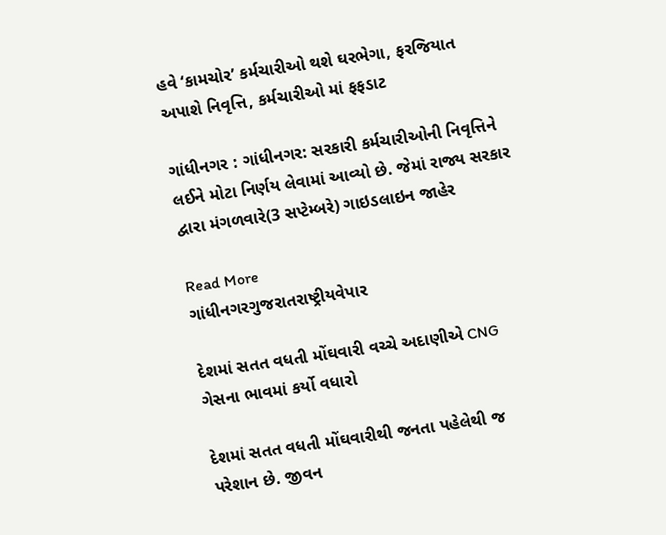હવે ‘કામચોર’ કર્મચારીઓ થશે ઘરભેગા, ફરજિયાત અપાશે નિવૃત્તિ, કર્મચારીઓ માં ફફડાટ

ગાંધીનગર : ગાંધીનગર: સરકારી કર્મચારીઓની નિવૃત્તિને લઈને મોટા નિર્ણય લેવામાં આવ્યો છે. જેમાં રાજ્ય સરકાર દ્વારા મંગળવારે(3 સપ્ટેમ્બરે) ગાઇડલાઇન જાહેર

Read More
ગાંધીનગરગુજરાતરાષ્ટ્રીયવેપાર

દેશમાં સતત વધતી મોંઘવારી વચ્ચે અદાણીએ CNG ગેસના ભાવમાં કર્યો વધારો

દેશમાં સતત વધતી મોંઘવારીથી જનતા પહેલેથી જ પરેશાન છે. જીવન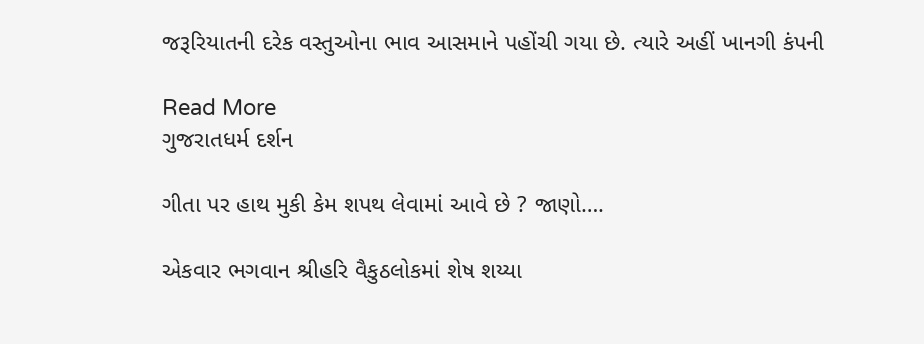જરૂરિયાતની દરેક વસ્તુઓના ભાવ આસમાને પહોંચી ગયા છે. ત્યારે અહીં ખાનગી કંપની

Read More
ગુજરાતધર્મ દર્શન

ગીતા પર હાથ મુકી કેમ શપથ લેવામાં આવે છે ? જાણો….

એકવાર ભગવાન શ્રીહરિ વૈકુઠલોકમાં શેષ શય્યા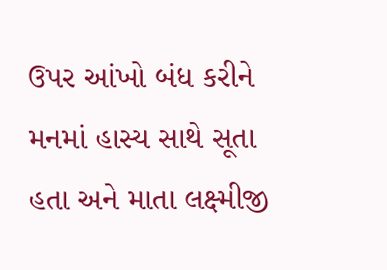ઉપર આંખો બંધ કરીને મનમાં હાસ્ય સાથે સૂતા હતા અને માતા લક્ષ્મીજી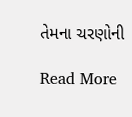તેમના ચરણોની

Read More